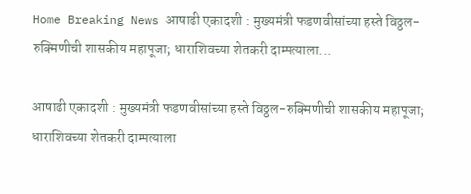Home Breaking News आषाढी एकादशी : मुख्यमंत्री फडणवीसांच्या हस्ते विठ्ठल-रुक्मिणीची शासकीय महापूजा; धाराशिवच्या शेतकरी दाम्पत्याला...

आषाढी एकादशी : मुख्यमंत्री फडणवीसांच्या हस्ते विठ्ठल-रुक्मिणीची शासकीय महापूजा; धाराशिवच्या शेतकरी दाम्पत्याला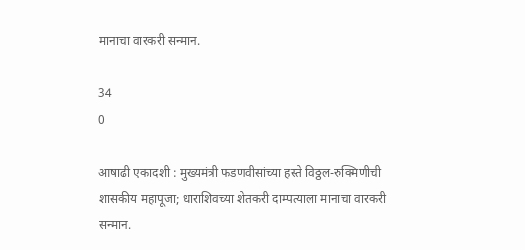मानाचा वारकरी सन्मान.

34
0

आषाढी एकादशी : मुख्यमंत्री फडणवीसांच्या हस्ते विठ्ठल-रुक्मिणीची शासकीय महापूजा; धाराशिवच्या शेतकरी दाम्पत्याला मानाचा वारकरी सन्मान.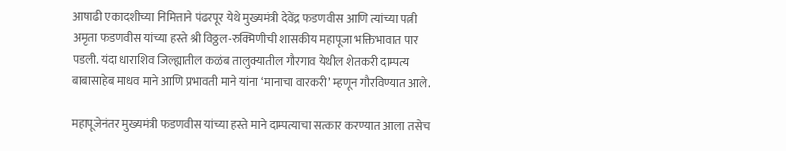आषाढी एकादशीच्या निमित्ताने पंढरपूर येथे मुख्यमंत्री देवेंद्र फडणवीस आणि त्यांच्या पत्नी अमृता फडणवीस यांच्या हस्ते श्री विठ्ठल-रुक्मिणीची शासकीय महापूजा भक्तिभावात पार पडली. यंदा धाराशिव जिल्ह्यातील कळंब तालुक्यातील गौरगाव येथील शेतकरी दाम्पत्य बाबासाहेब माधव माने आणि प्रभावती माने यांना ‘मानाचा वारकरी’ म्हणून गौरविण्यात आले.

महापूजेनंतर मुख्यमंत्री फडणवीस यांच्या हस्ते माने दाम्पत्याचा सत्कार करण्यात आला तसेच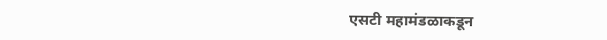एसटी महामंडळाकडून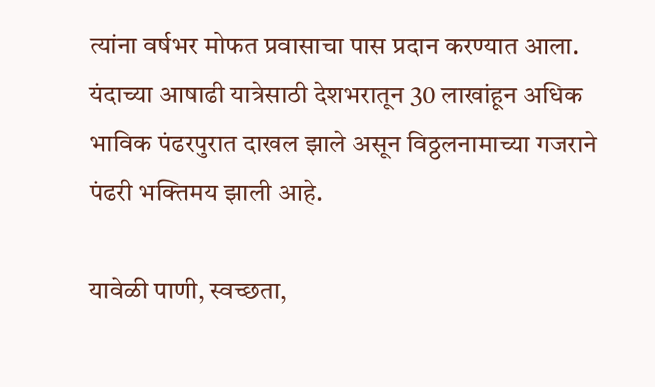त्यांना वर्षभर मोफत प्रवासाचा पास प्रदान करण्यात आला. यंदाच्या आषाढी यात्रेसाठी देशभरातून 30 लाखांहून अधिक भाविक पंढरपुरात दाखल झाले असून विठ्ठलनामाच्या गजराने पंढरी भक्तिमय झाली आहे.

यावेळी पाणी, स्वच्छता,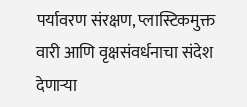पर्यावरण संरक्षण, प्लास्टिकमुक्त वारी आणि वृक्षसंवर्धनाचा संदेश देणाऱ्या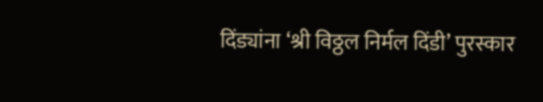दिंड्यांना ‘श्री विठ्ठल निर्मल दिंडी’ पुरस्कार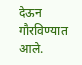देऊन गौरविण्यात आले.